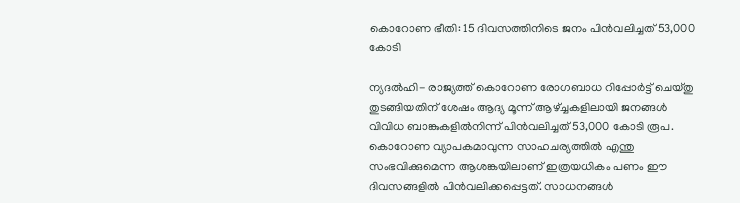കൊറോണ ഭീതി: 15 ദിവസത്തിനിടെ ജനം പിന്‍വലിച്ചത് 53,000 കോടി

ന്യദല്‍ഹി- രാജ്യത്ത് കൊറോണ രോഗബാധ റിപ്പോര്‍ട്ട് ചെയ്തു തുടങ്ങിയതിന് ശേഷം ആദ്യ മൂന്ന് ആഴ്ച്ചകളിലായി ജനങ്ങള്‍ വിവിധ ബാങ്കുകളില്‍നിന്ന് പിന്‍വലിച്ചത് 53,000 കോടി രൂപ. കൊറോണ വ്യാപകമാവുന്ന സാഹചര്യത്തില്‍ എന്തു സംഭവിക്കുമെന്ന ആശങ്കയിലാണ് ഇത്രയധികം പണം ഈ ദിവസങ്ങളില്‍ പിന്‍വലിക്കപ്പെട്ടത്. സാധനങ്ങള്‍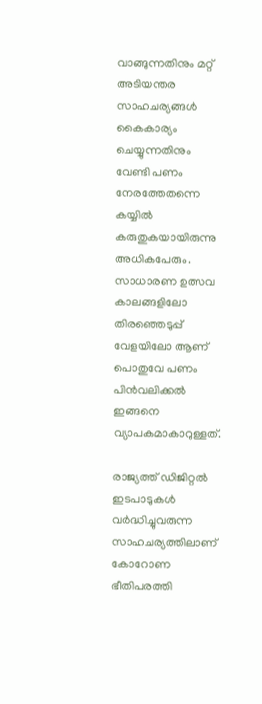വാങ്ങുന്നതിനും മറ്റ് അടിയന്തര സാഹചര്യങ്ങള്‍ കൈകാര്യം ചെയ്യുന്നതിനും വേണ്ടി പണം നേരത്തേതന്നെ കയ്യില്‍ കരുതുകയായിരുന്നു അധികപേരും. സാധാരണ ഉത്സവ കാലങ്ങളിലോ തിരഞ്ഞെടുപ്പ് വേളയിലോ ആണ് പൊതുവേ പണം പിന്‍വലിക്കല്‍ ഇങ്ങനെ വ്യാപകമാകാറുള്ളത്.

രാജ്യത്ത് ഡിജിറ്റൽ ഇടപാടുകൾ വര്‍ദ്ധിച്ചുവരുന്ന സാഹചര്യത്തിലാണ് കോറോണ ഭീതിപരത്തി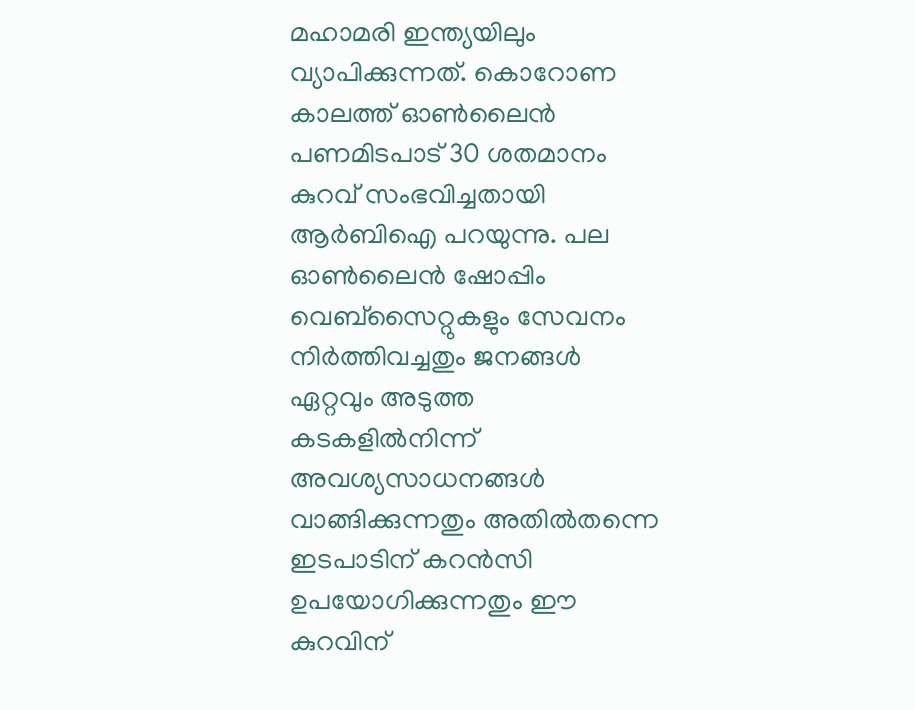മഹാമരി ഇന്ത്യയിലും വ്യാപിക്കുന്നത്. കൊറോണ കാലത്ത് ഓണ്‍ലൈന്‍ പണമിടപാട് 30 ശതമാനം കുറവ് സംഭവിച്ചതായി ആര്‍ബിഐ പറയുന്നു. പല ഓണ്‍ലൈന്‍ ഷോപ്പിം വെബ്‌സൈറ്റുകളും സേവനം നിര്‍ത്തിവച്ചതും ജനങ്ങള്‍ ഏറ്റവും അടുത്ത കടകളില്‍നിന്ന് അവശ്യസാധനങ്ങള്‍ വാങ്ങിക്കുന്നതും അതില്‍തന്നെ ഇടപാടിന് കറന്‍സി ഉപയോഗിക്കുന്നതും ഈ കുറവിന്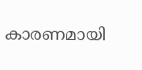കാരണമായി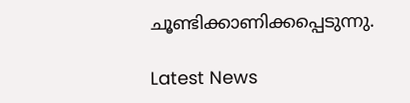ചൂണ്ടിക്കാണിക്കപ്പെടുന്നു.

Latest News